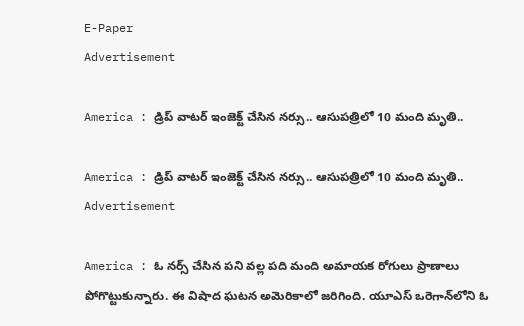E-Paper
Advertisement

America : డ్రిప్ వాటర్ ఇంజెక్ట్ చేసిన నర్సు.. ఆసుపత్రిలో 10 మంది మృతి..

America : డ్రిప్ వాటర్ ఇంజెక్ట్ చేసిన నర్సు.. ఆసుపత్రిలో 10 మంది మృతి..
Advertisement

America : ఓ నర్స్ చేసిన పని వల్ల పది మంది అమాయక రోగులు ప్రాణాలు పోగొట్టుకున్నారు. ఈ విషాద ఘటన అమెరికాలో జరిగింది. యూఎస్ ఒరెగాన్‌లోని ఓ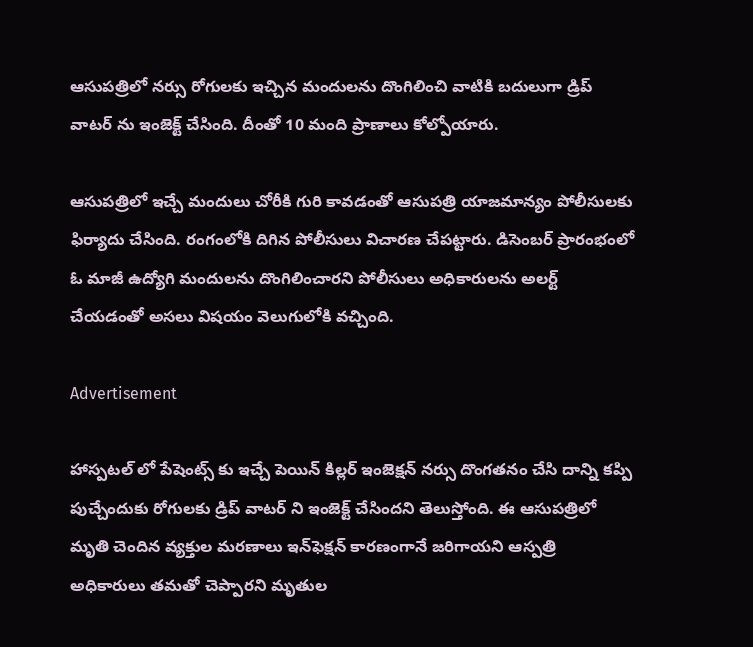ఆసుపత్రిలో నర్సు రోగులకు ఇచ్చిన మందులను దొంగిలించి వాటికి బదులుగా డ్రిప్ వాటర్ ను ఇంజెక్ట్ చేసింది. దీంతో 10 మంది ప్రాణాలు కోల్పోయారు.

ఆసుపత్రిలో ఇచ్చే మందులు చోరీకి గురి కావడంతో ఆసుపత్రి యాజమాన్యం పోలీసులకు ఫిర్యాదు చేసింది. రంగంలోకి దిగిన పోలీసులు విచారణ చేపట్టారు. డిసెంబర్ ప్రారంభంలో ఓ మాజీ ఉద్యోగి మందులను దొంగిలించారని పోలీసులు అధికారులను అలర్ట్ చేయడంతో అసలు విషయం వెలుగులోకి వచ్చింది.

Advertisement

హాస్పటల్ లో పేషెంట్స్ కు ఇచ్చే పెయిన్ కిల్లర్ ఇంజెక్షన్ నర్సు దొంగతనం చేసి దాన్ని కప్పి పుచ్చేందుకు రోగులకు డ్రిప్ వాటర్ ని ఇంజెక్ట్ చేసిందని తెలుస్తోంది. ఈ ఆసుపత్రిలో మృతి చెందిన వ్యక్తుల మరణాలు ఇన్‌ఫెక్షన్ కారణంగానే జరిగాయని ఆస్పత్రి అధికారులు తమతో చెప్పారని మృతుల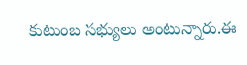కుటుంబ సభ్యులు అంటున్నారు.ఈ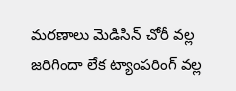మరణాలు మెడిసిన్ చోరీ వల్ల జరిగిందా లేక ట్యాంపరింగ్ వల్ల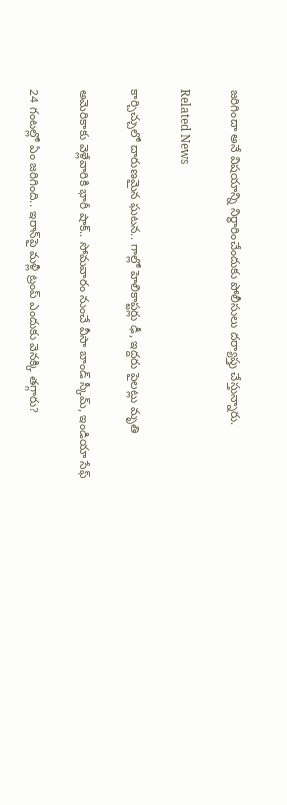జరిగిందా అనే విషయాన్ని నిర్ధారించేందుకు పోలీసులు దర్యాప్తు చేస్తున్నారు.

Related News

కార్చిచ్చులో దారుణమైన ఘటన.. గాల్లో హెలికాప్టర్లు ఢీ, ఇద్దరు పైలట్లు మృతి

అమెరికాకు వెళ్లేవారికి భారీ షాక్.. సోమవారం నుంచే వీసా బాండ్ స్కీమ్, ఇండియా సేఫ్

24 గంటల్లో ఏం జరిగింది.. ఇరాన్‌పై మళ్లీ ట్రంప్ ఎందుకు వెనక్కి తగ్గారు?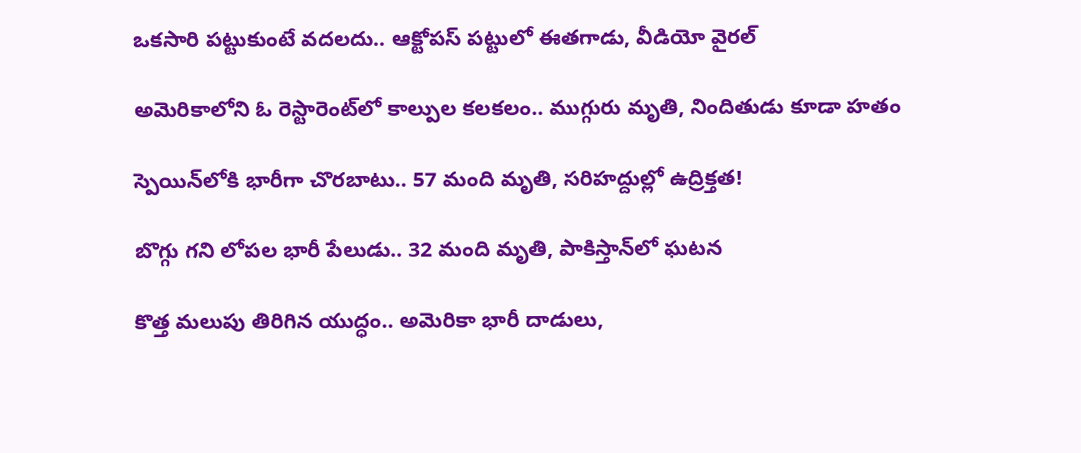ఒకసారి పట్టుకుంటే వదలదు.. ఆక్టోపస్ పట్టులో ఈతగాడు, వీడియో వైరల్

అమెరికాలోని ఓ రెస్టారెంట్‌లో కాల్పుల కలకలం.. ముగ్గురు మృతి, నిందితుడు కూడా హతం

స్పెయిన్‌లోకి భారీగా చొరబాటు.. 57 మంది మృతి, సరిహద్దుల్లో ఉద్రిక్తత!

బొగ్గు గని లోపల భారీ పేలుడు.. 32 మంది మృతి, పాకిస్తాన్‌లో ఘటన

కొత్త మలుపు తిరిగిన యుద్ధం.. అమెరికా భారీ దాడులు,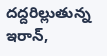దద్దరిల్లుతున్న ఇరాన్‌,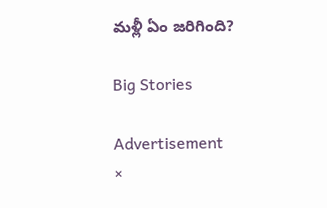మళ్లీ ఏం జరిగింది?

Big Stories

Advertisement
×